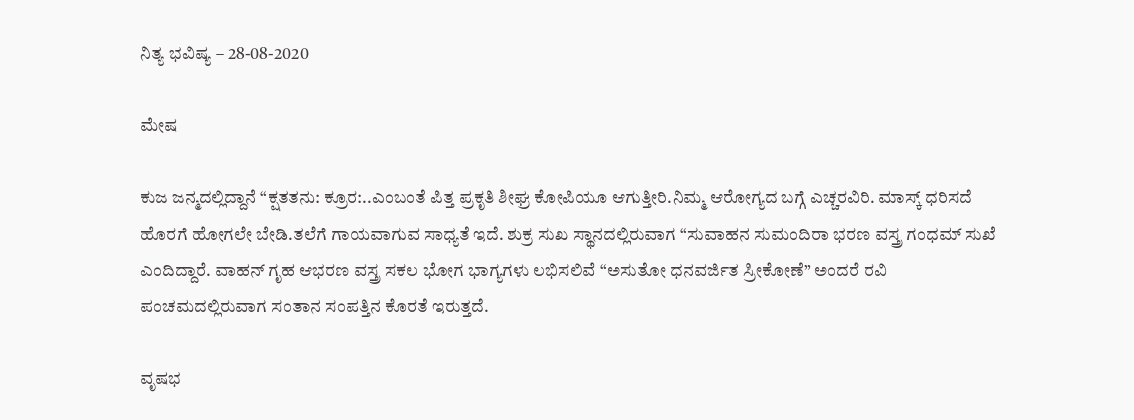ನಿತ್ಯ ಭವಿಷ್ಯ – 28-08-2020

ಮೇಷ

ಕುಜ ಜನ್ಮದಲ್ಲಿದ್ದಾನೆ “ಕ್ಷತತನು: ಕ್ರೂರ:..ಎಂಬಂತೆ ಪಿತ್ತ ಪ್ರಕೃತಿ ಶೀಘ್ರ ಕೋಪಿಯೂ ಆಗುತ್ತೀರಿ.ನಿಮ್ಮ ಆರೋಗ್ಯದ ಬಗ್ಗೆ ಎಚ್ಚರವಿರಿ. ಮಾಸ್ಕ್ ಧರಿಸದೆ ಹೊರಗೆ ಹೋಗಲೇ ಬೇಡಿ.ತಲೆಗೆ ಗಾಯವಾಗುವ ಸಾಧ್ಯತೆ ಇದೆ. ಶುಕ್ರ ಸುಖ ಸ್ಥಾನದಲ್ಲಿರುವಾಗ “ಸುವಾಹನ ಸುಮಂದಿರಾ ಭರಣ ವಸ್ತ್ರ ಗಂಧಮ್ ಸುಖೆ ಎಂದಿದ್ದಾರೆ. ವಾಹನ್ ಗೃಹ ಆಭರಣ ವಸ್ತ್ರ ಸಕಲ ಭೋಗ ಭಾಗ್ಯಗಳು ಲಭಿಸಲಿವೆ “ಅಸುತೋ ಧನವರ್ಜಿತ ಸ್ರೀಕೋಣೆ” ಅಂದರೆ ರವಿ ಪಂಚಮದಲ್ಲಿರುವಾಗ ಸಂತಾನ ಸಂಪತ್ತಿನ ಕೊರತೆ ಇರುತ್ತದೆ.

ವೃಷಭ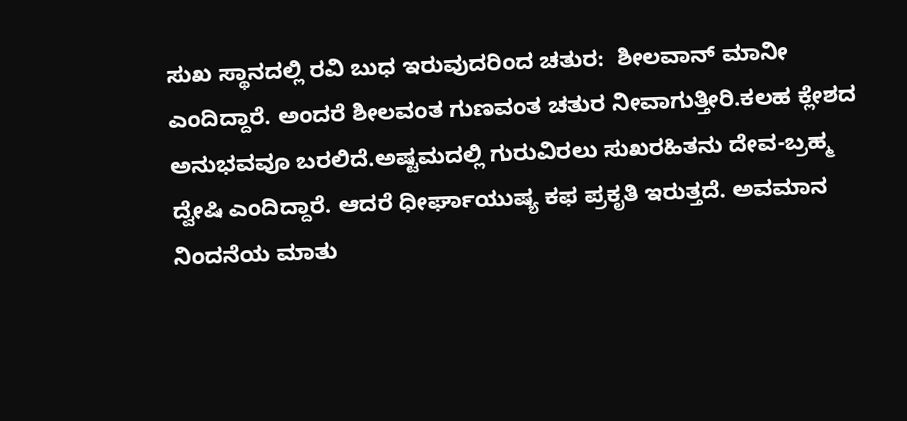ಸುಖ ಸ್ಥಾನದಲ್ಲಿ ರವಿ ಬುಧ ಇರುವುದರಿಂದ ಚತುರ:  ಶೀಲವಾನ್ ಮಾನೀ ಎಂದಿದ್ದಾರೆ. ಅಂದರೆ ಶೀಲವಂತ ಗುಣವಂತ ಚತುರ ನೀವಾಗುತ್ತೀರಿ.ಕಲಹ ಕ್ಲೇಶದ ಅನುಭವವೂ ಬರಲಿದೆ.ಅಷ್ಟಮದಲ್ಲಿ ಗುರುವಿರಲು ಸುಖರಹಿತನು ದೇವ-ಬ್ರಹ್ಮ ದ್ವೇಷಿ ಎಂದಿದ್ದಾರೆ. ಆದರೆ ಧೀರ್ಘಾಯುಷ್ಯ ಕಫ ಪ್ರಕೃತಿ ಇರುತ್ತದೆ. ಅವಮಾನ ನಿಂದನೆಯ ಮಾತು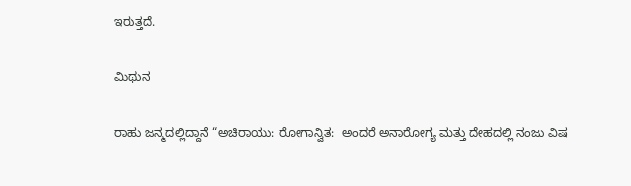ಇರುತ್ತದೆ.

ಮಿಥುನ

ರಾಹು ಜನ್ಮದಲ್ಲಿದ್ದಾನೆ “ಅಚಿರಾಯು: ರೋಗಾನ್ವಿತ:  ಅಂದರೆ ಅನಾರೋಗ್ಯ ಮತ್ತು ದೇಹದಲ್ಲಿ ನಂಜು ವಿಷ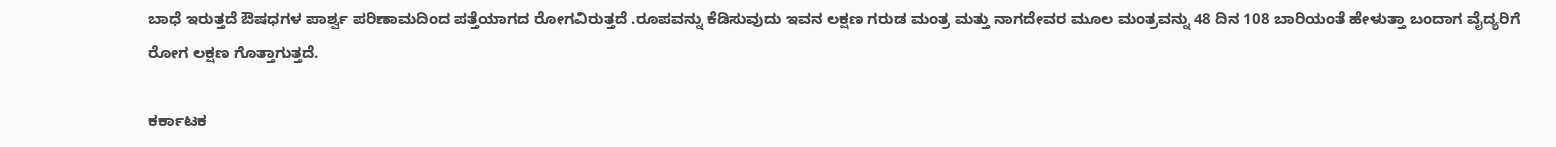ಬಾಧೆ ಇರುತ್ತದೆ ಔಷಧಗಳ ಪಾರ್ಶ್ವ ಪರಿಣಾಮದಿಂದ ಪತ್ತೆಯಾಗದ ರೋಗವಿರುತ್ತದೆ .ರೂಪವನ್ನು ಕೆಡಿಸುವುದು ಇವನ ಲಕ್ಷಣ ಗರುಡ ಮಂತ್ರ ಮತ್ತು ನಾಗದೇವರ ಮೂಲ ಮಂತ್ರವನ್ನು 48 ದಿನ 108 ಬಾರಿಯಂತೆ ಹೇಳುತ್ತಾ ಬಂದಾಗ ವೈದ್ಯರಿಗೆ ರೋಗ ಲಕ್ಷಣ ಗೊತ್ತಾಗುತ್ತದೆ.

ಕರ್ಕಾಟಕ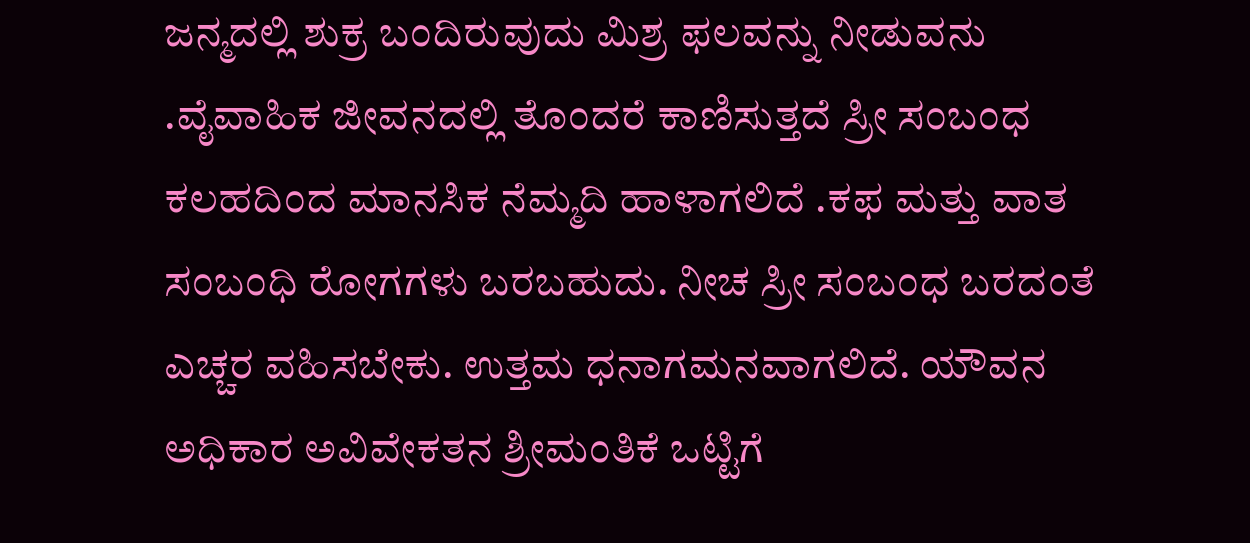ಜನ್ಮದಲ್ಲಿ ಶುಕ್ರ ಬಂದಿರುವುದು ಮಿಶ್ರ ಫಲವನ್ನು ನೀಡುವನು .ವೈವಾಹಿಕ ಜೀವನದಲ್ಲಿ ತೊಂದರೆ ಕಾಣಿಸುತ್ತದೆ ಸ್ರೀ ಸಂಬಂಧ ಕಲಹದಿಂದ ಮಾನಸಿಕ ನೆಮ್ಮದಿ ಹಾಳಾಗಲಿದೆ .ಕಫ ಮತ್ತು ವಾತ ಸಂಬಂಧಿ ರೋಗಗಳು ಬರಬಹುದು. ನೀಚ ಸ್ರೀ ಸಂಬಂಧ ಬರದಂತೆ ಎಚ್ಚರ ವಹಿಸಬೇಕು. ಉತ್ತಮ ಧನಾಗಮನವಾಗಲಿದೆ. ಯೌವನ  ಅಧಿಕಾರ ಅವಿವೇಕತನ ಶ್ರೀಮಂತಿಕೆ ಒಟ್ಟಿಗೆ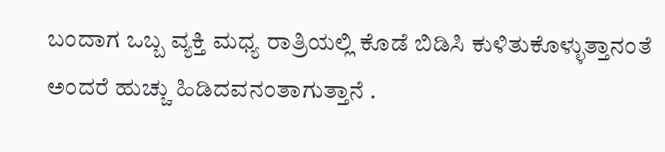ಬಂದಾಗ ಒಬ್ಬ ವ್ಯಕ್ತಿ ಮಧ್ಯ ರಾತ್ರಿಯಲ್ಲಿ ಕೊಡೆ ಬಿಡಿಸಿ ಕುಳಿತುಕೊಳ್ಳುತ್ತಾನಂತೆ  ಅಂದರೆ ಹುಚ್ಚು ಹಿಡಿದವನಂತಾಗುತ್ತಾನೆ .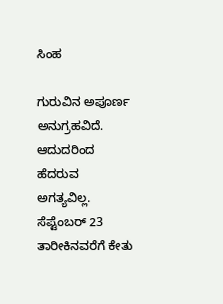ಸಿಂಹ

ಗುರುವಿನ ಅಪೂರ್ಣ ಅನುಗ್ರಹವಿದೆ. ಆದುದರಿಂದ ಹೆದರುವ ಅಗತ್ಯವಿಲ್ಲ. ಸೆಪ್ಟೆಂಬರ್ 23 ತಾರೀಕಿನವರೆಗೆ ಕೇತು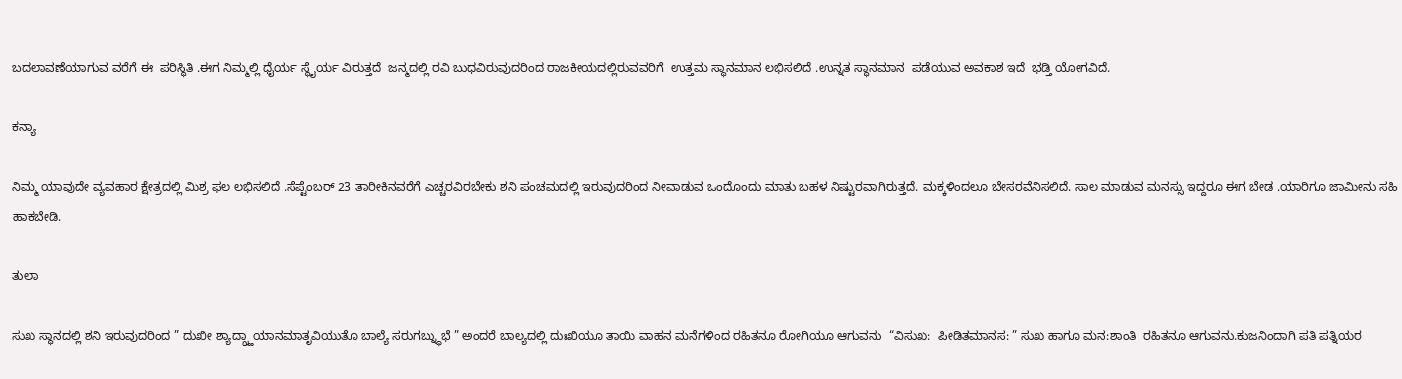ಬದಲಾವಣೆಯಾಗುವ ವರೆಗೆ ಈ  ಪರಿಸ್ಥಿತಿ .ಈಗ ನಿಮ್ಮಲ್ಲಿ ಧೈರ್ಯ ಸ್ಥೈರ್ಯ ವಿರುತ್ತದೆ  ಜನ್ಮದಲ್ಲಿ ರವಿ ಬುಧವಿರುವುದರಿಂದ ರಾಜಕೀಯದಲ್ಲಿರುವವರಿಗೆ  ಉತ್ತಮ ಸ್ಥಾನಮಾನ ಲಭಿಸಲಿದೆ .ಉನ್ನತ ಸ್ಥಾನಮಾನ  ಪಡೆಯುವ ಅವಕಾಶ ಇದೆ  ಭಡ್ತಿ ಯೋಗವಿದೆ.

ಕನ್ಯಾ

ನಿಮ್ಮ ಯಾವುದೇ ವ್ಯವಹಾರ ಕ್ಷೇತ್ರದಲ್ಲಿ ಮಿಶ್ರ ಫಲ ಲಭಿಸಲಿದೆ .ಸೆಪ್ಟೆಂಬರ್ 23 ತಾರೀಕಿನವರೆಗೆ ಎಚ್ಚರವಿರಬೇಕು ಶನಿ ಪಂಚಮದಲ್ಲಿ ಇರುವುದರಿಂದ ನೀವಾಡುವ ಒಂದೊಂದು ಮಾತು ಬಹಳ ನಿಷ್ಟುರವಾಗಿರುತ್ತದೆ. ಮಕ್ಕಳಿಂದಲೂ ಬೇಸರವೆನಿಸಲಿದೆ. ಸಾಲ ಮಾಡುವ ಮನಸ್ಸು ಇದ್ದರೂ ಈಗ ಬೇಡ .ಯಾರಿಗೂ ಜಾಮೀನು ಸಹಿ ಹಾಕಬೇಡಿ.

ತುಲಾ

ಸುಖ ಸ್ಥಾನದಲ್ಲಿ ಶನಿ ಇರುವುದರಿಂದ ” ದುಖೀ ಶ್ಯಾದ್ಗ್ರ್ಹಾಯಾನಮಾತೃವಿಯುತೊ ಬಾಲ್ಯೆ ಸರುಗಬ್ನ್ಧುಭೆ ” ಅಂದರೆ ಬಾಲ್ಯದಲ್ಲಿ ದುಃಖಿಯೂ ತಾಯಿ ವಾಹನ ಮನೆಗಳಿಂದ ರಹಿತನೂ ರೋಗಿಯೂ ಆಗುವನು  “ವಿಸುಖ:  ಪೀಡಿತಮಾನಸ: ” ಸುಖ ಹಾಗೂ ಮನ:ಶಾಂತಿ  ರಹಿತನೂ ಆಗುವನು.ಕುಜನಿಂದಾಗಿ ಪತಿ ಪತ್ನಿಯರ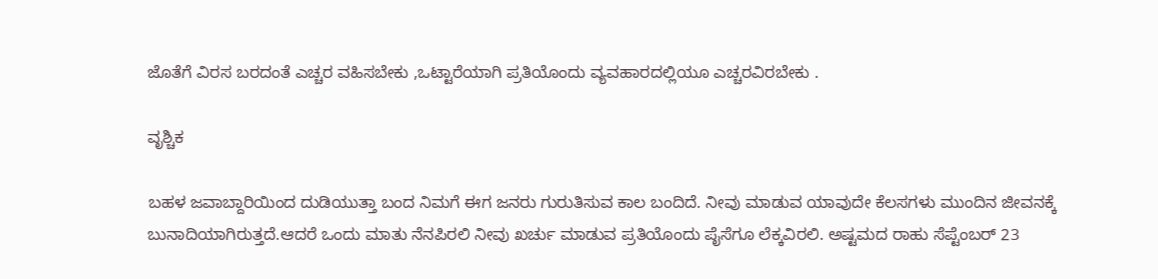ಜೊತೆಗೆ ವಿರಸ ಬರದಂತೆ ಎಚ್ಚರ ವಹಿಸಬೇಕು ,ಒಟ್ಟಾರೆಯಾಗಿ ಪ್ರತಿಯೊಂದು ವ್ಯವಹಾರದಲ್ಲಿಯೂ ಎಚ್ಚರವಿರಬೇಕು .

ವೃಶ್ಚಿಕ

ಬಹಳ ಜವಾಬ್ದಾರಿಯಿಂದ ದುಡಿಯುತ್ತಾ ಬಂದ ನಿಮಗೆ ಈಗ ಜನರು ಗುರುತಿಸುವ ಕಾಲ ಬಂದಿದೆ. ನೀವು ಮಾಡುವ ಯಾವುದೇ ಕೆಲಸಗಳು ಮುಂದಿನ ಜೀವನಕ್ಕೆ ಬುನಾದಿಯಾಗಿರುತ್ತದೆ.ಆದರೆ ಒಂದು ಮಾತು ನೆನಪಿರಲಿ ನೀವು ಖರ್ಚು ಮಾಡುವ ಪ್ರತಿಯೊಂದು ಪೈಸೆಗೂ ಲೆಕ್ಕವಿರಲಿ. ಅಷ್ಟಮದ ರಾಹು ಸೆಪ್ಟೆಂಬರ್ 23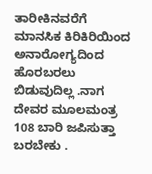ತಾರೀಕಿನವರೆಗೆ ಮಾನಸಿಕ ಕಿರಿಕಿರಿಯಿಂದ ಅನಾರೋಗ್ಯದಿಂದ ಹೊರಬರಲು ಬಿಡುವುದಿಲ್ಲ .ನಾಗ ದೇವರ ಮೂಲಮಂತ್ರ 108 ಬಾರಿ ಜಪಿಸುತ್ತಾ ಬರಬೇಕು .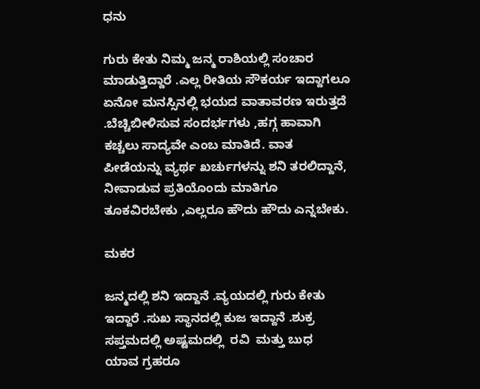ಧನು

ಗುರು ಕೇತು ನಿಮ್ಮ ಜನ್ಮ ರಾಶಿಯಲ್ಲಿ ಸಂಚಾರ ಮಾಡುತ್ತಿದ್ದಾರೆ .ಎಲ್ಲ ರೀತಿಯ ಸೌಕರ್ಯ ಇದ್ದಾಗಲೂ ಏನೋ ಮನಸ್ಸಿನಲ್ಲಿ ಭಯದ ವಾತಾವರಣ ಇರುತ್ತದೆ .ಬೆಚ್ಚಿಬೀಳಿಸುವ ಸಂದರ್ಭಗಳು ,ಹಗ್ಗ ಹಾವಾಗಿ ಕಚ್ಚಲು ಸಾದ್ಯವೇ ಎಂಬ ಮಾತಿದೆ. ವಾತ ಪೀಡೆಯನ್ನು ವ್ಯರ್ಥ ಖರ್ಚುಗಳನ್ನು ಶನಿ ತರಲಿದ್ದಾನೆ, ನೀವಾಡುವ ಪ್ರತಿಯೊಂದು ಮಾತಿಗೂ ತೂಕವಿರಬೇಕು ,ಎಲ್ಲರೂ ಹೌದು ಹೌದು ಎನ್ನಬೇಕು.

ಮಕರ

ಜನ್ಮದಲ್ಲಿ ಶನಿ ಇದ್ದಾನೆ .ವ್ಯಯದಲ್ಲಿ ಗುರು ಕೇತು ಇದ್ದಾರೆ .ಸುಖ ಸ್ಥಾನದಲ್ಲಿ ಕುಜ ಇದ್ದಾನೆ .ಶುಕ್ರ ಸಪ್ತಮದಲ್ಲಿ ಅಷ್ಟಮದಲ್ಲಿ  ರವಿ  ಮತ್ತು ಬುಧ   ಯಾವ ಗ್ರಹರೂ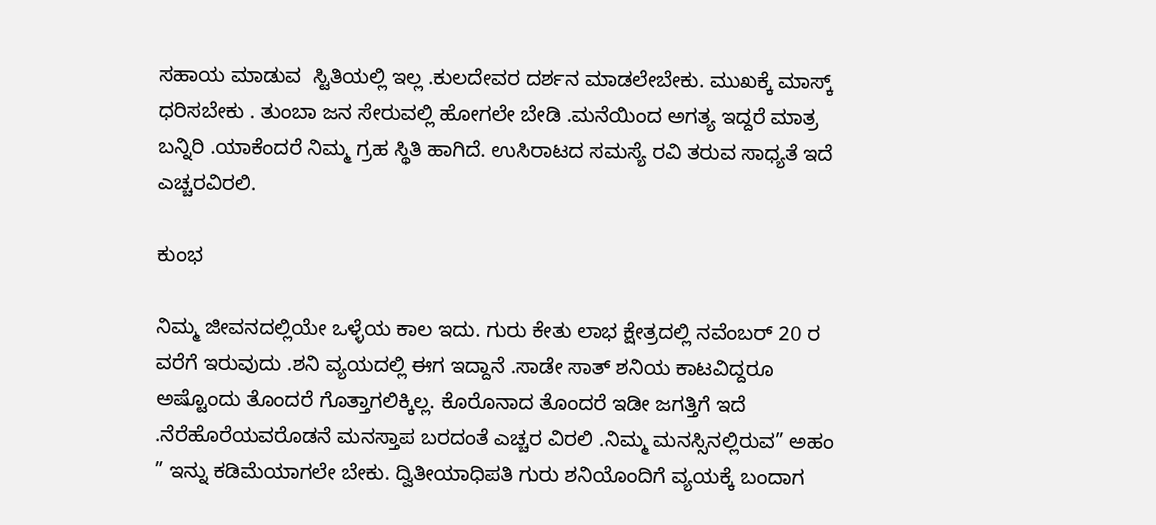ಸಹಾಯ ಮಾಡುವ  ಸ್ಟಿತಿಯಲ್ಲಿ ಇಲ್ಲ .ಕುಲದೇವರ ದರ್ಶನ ಮಾಡಲೇಬೇಕು. ಮುಖಕ್ಕೆ ಮಾಸ್ಕ್ ಧರಿಸಬೇಕು . ತುಂಬಾ ಜನ ಸೇರುವಲ್ಲಿ ಹೋಗಲೇ ಬೇಡಿ .ಮನೆಯಿಂದ ಅಗತ್ಯ ಇದ್ದರೆ ಮಾತ್ರ ಬನ್ನಿರಿ .ಯಾಕೆಂದರೆ ನಿಮ್ಮ ಗ್ರಹ ಸ್ಥಿತಿ ಹಾಗಿದೆ. ಉಸಿರಾಟದ ಸಮಸ್ಯೆ ರವಿ ತರುವ ಸಾಧ್ಯತೆ ಇದೆ ಎಚ್ಚರವಿರಲಿ.

ಕುಂಭ

ನಿಮ್ಮ ಜೀವನದಲ್ಲಿಯೇ ಒಳ್ಳೆಯ ಕಾಲ ಇದು. ಗುರು ಕೇತು ಲಾಭ ಕ್ಷೇತ್ರದಲ್ಲಿ ನವೆಂಬರ್ 20 ರ ವರೆಗೆ ಇರುವುದು .ಶನಿ ವ್ಯಯದಲ್ಲಿ ಈಗ ಇದ್ದಾನೆ .ಸಾಡೇ ಸಾತ್ ಶನಿಯ ಕಾಟವಿದ್ದರೂ ಅಷ್ಟೊಂದು ತೊಂದರೆ ಗೊತ್ತಾಗಲಿಕ್ಕಿಲ್ಲ. ಕೊರೊನಾದ ತೊಂದರೆ ಇಡೀ ಜಗತ್ತಿಗೆ ಇದೆ .ನೆರೆಹೊರೆಯವರೊಡನೆ ಮನಸ್ತಾಪ ಬರದಂತೆ ಎಚ್ಚರ ವಿರಲಿ .ನಿಮ್ಮ ಮನಸ್ಸಿನಲ್ಲಿರುವ” ಅಹಂ ” ಇನ್ನು ಕಡಿಮೆಯಾಗಲೇ ಬೇಕು. ದ್ವಿತೀಯಾಧಿಪತಿ ಗುರು ಶನಿಯೊಂದಿಗೆ ವ್ಯಯಕ್ಕೆ ಬಂದಾಗ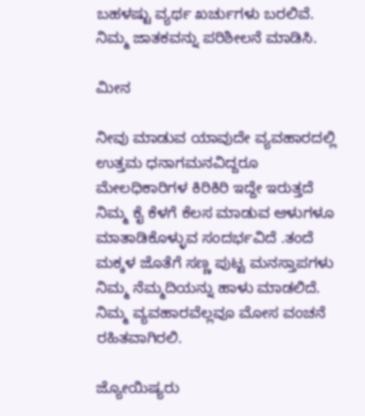ಬಹಳಷ್ಟು ವ್ಯರ್ಥ ಖರ್ಚುಗಳು ಬರಲಿವೆ. ನಿಮ್ಮ ಜಾತಕವನ್ನು ಪರಿಶೀಲನೆ ಮಾಡಿಸಿ.

ಮೀನ

ನೀವು ಮಾಡುವ ಯಾವುದೇ ವ್ಯವಹಾರದಲ್ಲಿ ಉತ್ತಮ ಧನಾಗಮನವಿದ್ದರೂ ಮೇಲಧಿಕಾರಿಗಳ ಕಿರಿಕಿರಿ ಇದ್ದೇ ಇರುತ್ತದೆ ನಿಮ್ಮ ಕೈ ಕೆಳಗೆ ಕೆಲಸ ಮಾಡುವ ಆಳುಗಳೂ ಮಾತಾಡಿಕೊಳ್ಳುವ ಸಂದರ್ಭವಿದೆ .ತಂದೆ ಮಕ್ಕಳ ಜೊತೆಗೆ ಸಣ್ಣ ಪುಟ್ಟ ಮನಸ್ತಾಪಗಳು ನಿಮ್ಮ ನೆಮ್ಮದಿಯನ್ನು ಹಾಳು ಮಾಡಲಿದೆ. ನಿಮ್ಮ ವ್ಯವಹಾರವೆಲ್ಲವೂ ಮೋಸ ವಂಚನೆ ರಹಿತವಾಗಿರಲಿ.

ಜ್ಯೋಯಿಷ್ಯರು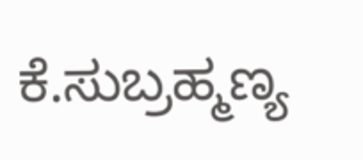ಕೆ.ಸುಬ್ರಹ್ಮಣ್ಯ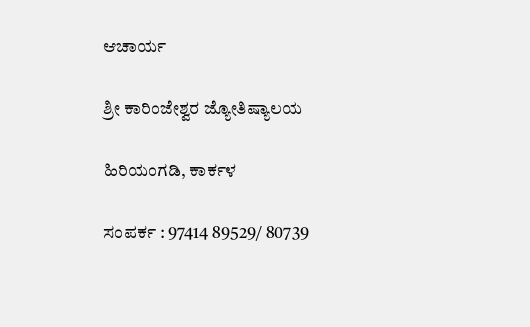ಆಚಾರ್ಯ

ಶ್ರೀ ಕಾರಿಂಜೇಶ್ವರ ಜ್ಯೋತಿಷ್ಯಾಲಯ

ಹಿರಿಯಂಗಡಿ, ಕಾರ್ಕಳ

ಸಂಪರ್ಕ : 97414 89529/ 80739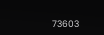73603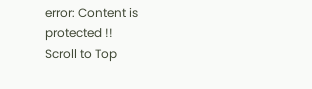error: Content is protected !!
Scroll to Top